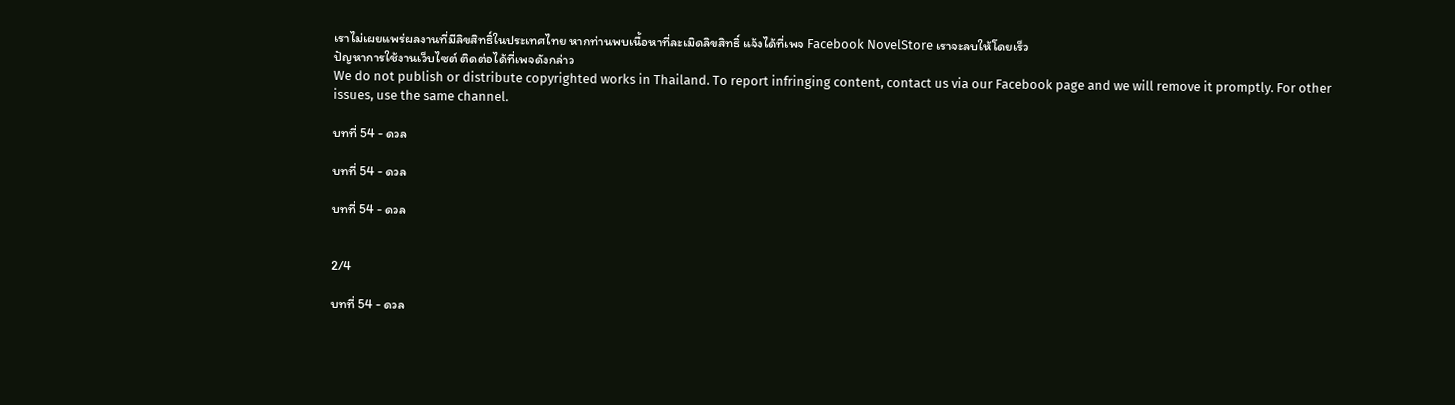เราไม่เผยแพร่ผลงานที่มีลิขสิทธิ์ในประเทศไทย หากท่านพบเนื้อหาที่ละเมิดลิขสิทธิ์ แจ้งได้ที่เพจ Facebook NovelStore เราจะลบให้โดยเร็ว
ปัญหาการใช้งานเว็บไซต์ ติดต่อได้ที่เพจดังกล่าว
We do not publish or distribute copyrighted works in Thailand. To report infringing content, contact us via our Facebook page and we will remove it promptly. For other issues, use the same channel.

บทที่ 54 - ดวล

บทที่ 54 - ดวล

บทที่ 54 - ดวล


2/4

บทที่ 54 - ดวล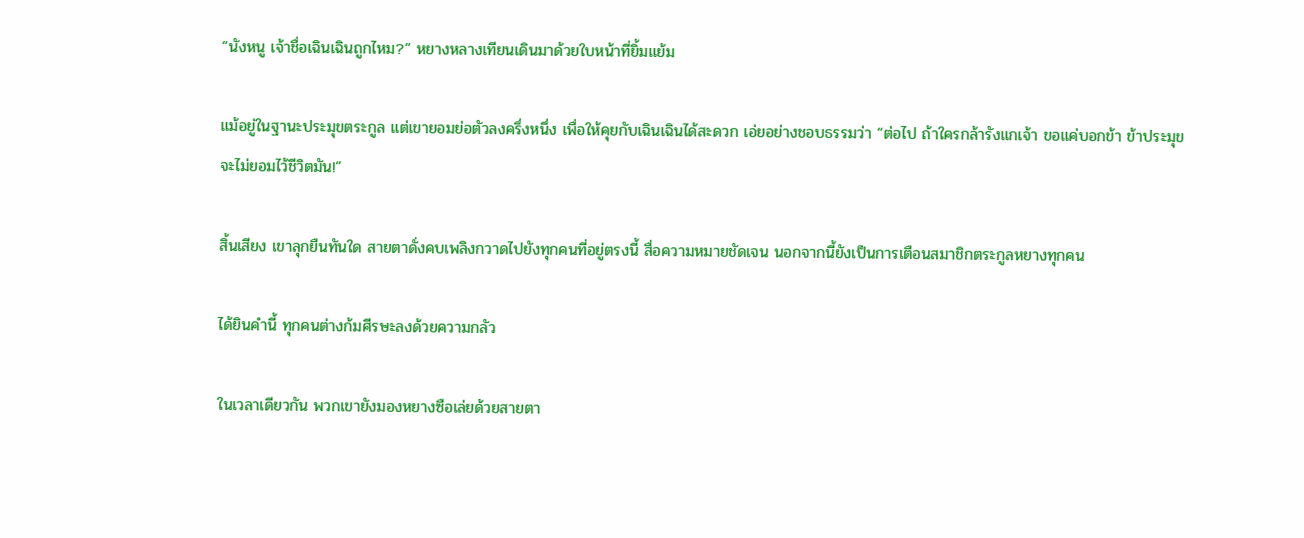“นังหนู เจ้าชื่อเฉินเฉินถูกไหม?” หยางหลางเทียนเดินมาด้วยใบหน้าที่ยิ้มแย้ม

แม้อยู่ในฐานะประมุขตระกูล แต่เขายอมย่อตัวลงครึ่งหนึ่ง เพื่อให้คุยกับเฉินเฉินได้สะดวก เอ่ยอย่างชอบธรรมว่า “ต่อไป ถ้าใครกล้ารังแกเจ้า ขอแค่บอกข้า ข้าประมุขจะไม่ยอมไว้ชีวิตมัน!”

สิ้นเสียง เขาลุกยืนทันใด สายตาดั่งคบเพลิงกวาดไปยังทุกคนที่อยู่ตรงนี้ สื่อความหมายชัดเจน นอกจากนี้ยังเป็นการเตือนสมาชิกตระกูลหยางทุกคน

ได้ยินคำนี้ ทุกคนต่างก้มศีรษะลงด้วยความกลัว

ในเวลาเดียวกัน พวกเขายังมองหยางซือเล่ยด้วยสายตา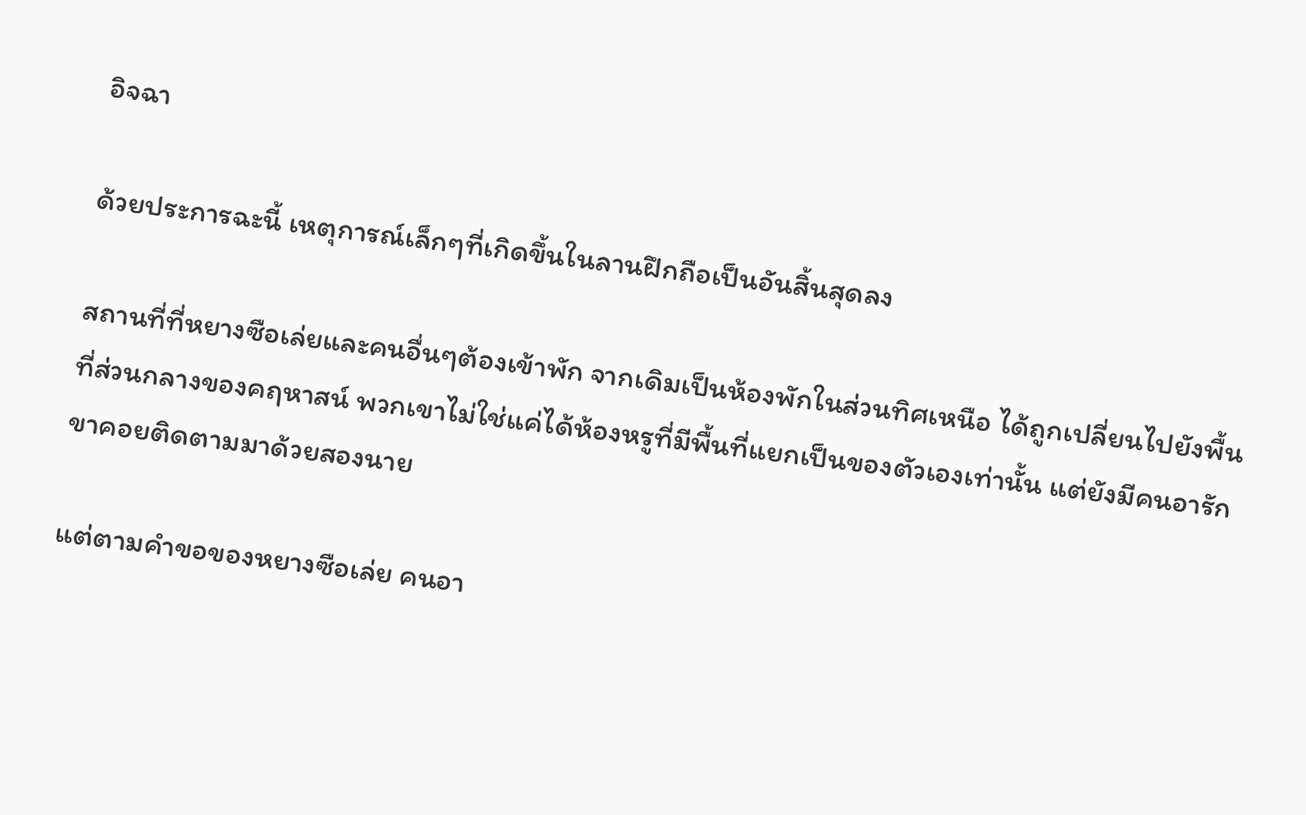อิจฉา

ด้วยประการฉะนี้ เหตุการณ์เล็กๆที่เกิดขึ้นในลานฝึกถือเป็นอันสิ้นสุดลง

สถานที่ที่หยางซือเล่ยและคนอื่นๆต้องเข้าพัก จากเดิมเป็นห้องพักในส่วนทิศเหนือ ได้ถูกเปลี่ยนไปยังพื้นที่ส่วนกลางของคฤหาสน์ พวกเขาไม่ใช่แค่ได้ห้องหรูที่มีพื้นที่แยกเป็นของตัวเองเท่านั้น แต่ยังมีคนอารักขาคอยติดตามมาด้วยสองนาย

แต่ตามคำขอของหยางซือเล่ย คนอา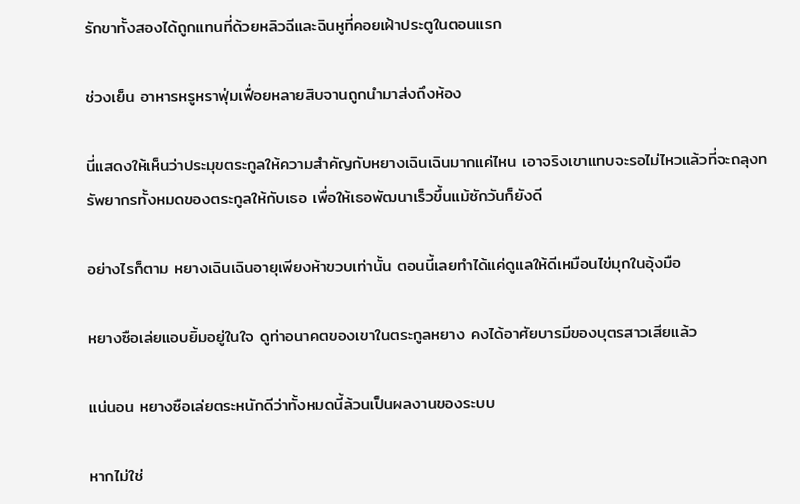รักขาทั้งสองได้ถูกแทนที่ด้วยหลิวฉีและฉินหูที่คอยเฝ้าประตูในตอนแรก

ช่วงเย็น อาหารหรูหราฟุ่มเฟื่อยหลายสิบจานถูกนำมาส่งถึงห้อง

นี่แสดงให้เห็นว่าประมุขตระกูลให้ความสำคัญกับหยางเฉินเฉินมากแค่ไหน เอาจริงเขาแทบจะรอไม่ไหวแล้วที่จะถลุงทรัพยากรทั้งหมดของตระกูลให้กับเธอ เพื่อให้เธอพัฒนาเร็วขึ้นแม้ซักวันก็ยังดี

อย่างไรก็ตาม หยางเฉินเฉินอายุเพียงห้าขวบเท่านั้น ตอนนี้เลยทำได้แค่ดูแลให้ดีเหมือนไข่มุกในอุ้งมือ

หยางซือเล่ยแอบยิ้มอยู่ในใจ ดูท่าอนาคตของเขาในตระกูลหยาง คงได้อาศัยบารมีของบุตรสาวเสียแล้ว

แน่นอน หยางซือเล่ยตระหนักดีว่าทั้งหมดนี้ล้วนเป็นผลงานของระบบ

หากไม่ใช่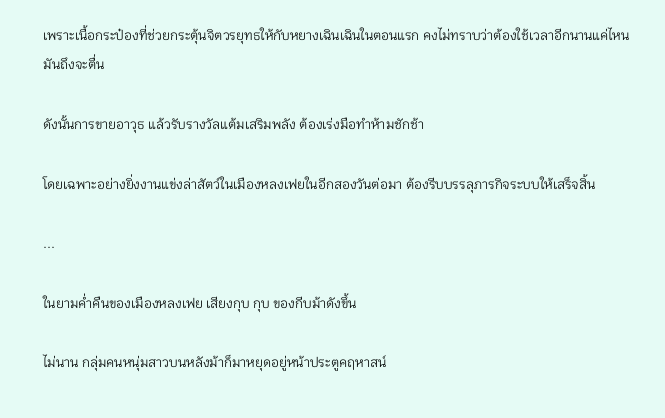เพราะเนื้อกระป๋องที่ช่วยกระตุ้นจิตวรยุทธให้กับหยางเฉินเฉินในตอนแรก คงไม่ทราบว่าต้องใช้เวลาอีกนานแค่ไหนมันถึงจะตื่น

ดังนั้นการขายอาวุธ แล้วรับรางวัลแต้มเสริมพลัง ต้องเร่งมือทำห้ามชักช้า

โดยเฉพาะอย่างยิ่งงานแข่งล่าสัตว์ในเมืองหลงเฟยในอีกสองวันต่อมา ต้องรีบบรรลุภารกิจระบบให้เสร็จสิ้น

...

ในยามค่ำคืนของเมืองหลงเฟย เสียงกุบ กุบ ของกีบม้าดังขึ้น

ไม่นาน กลุ่มคนหนุ่มสาวบนหลังม้าก็มาหยุดอยู่หน้าประตูคฤหาสน์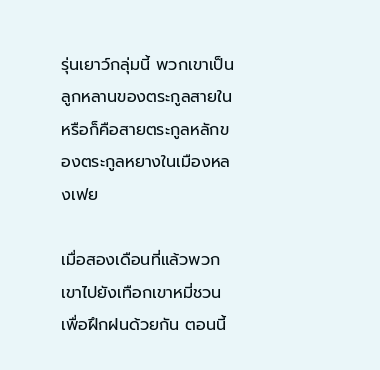รุ่นเยาว์กลุ่มนี้ พวกเขาเป็นลูกหลานของตระกูลสายในหรือก็คือสายตระกูลหลักของตระกูลหยางในเมืองหลงเฟย

เมื่อสองเดือนที่แล้วพวกเขาไปยังเทือกเขาหมี่ชวนเพื่อฝึกฝนด้วยกัน ตอนนี้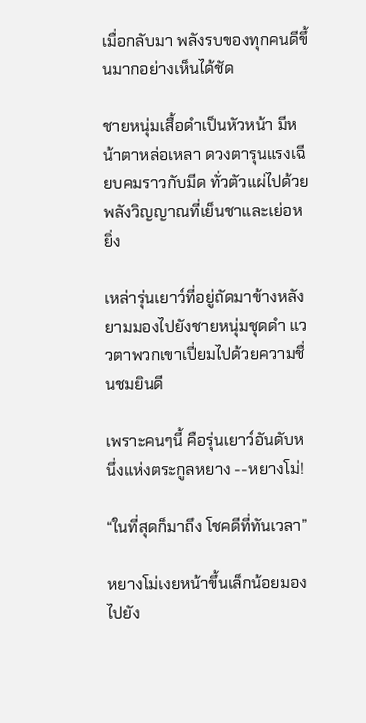เมื่อกลับมา พลังรบของทุกคนดีขึ้นมากอย่างเห็นได้ชัด

ชายหนุ่มเสื้อดำเป็นหัวหน้า มีหน้าตาหล่อเหลา ดวงตารุนแรงเฉียบคมราวกับมีด ทั่วตัวแผ่ไปด้วยพลังวิญญาณที่เย็นชาและเย่อหยิ่ง

เหล่ารุ่นเยาว์ที่อยู่ถัดมาข้างหลัง ยามมองไปยังชายหนุ่มชุดดำ แววตาพวกเขาเปี่ยมไปด้วยความชื่นชมยินดี

เพราะคนๆนี้ คือรุ่นเยาว์อันดับหนึ่งแห่งตระกูลหยาง --หยางโม่!

“ในที่สุดก็มาถึง โชคดีที่ทันเวลา”

หยางโม่เงยหน้าขึ้นเล็กน้อยมองไปยัง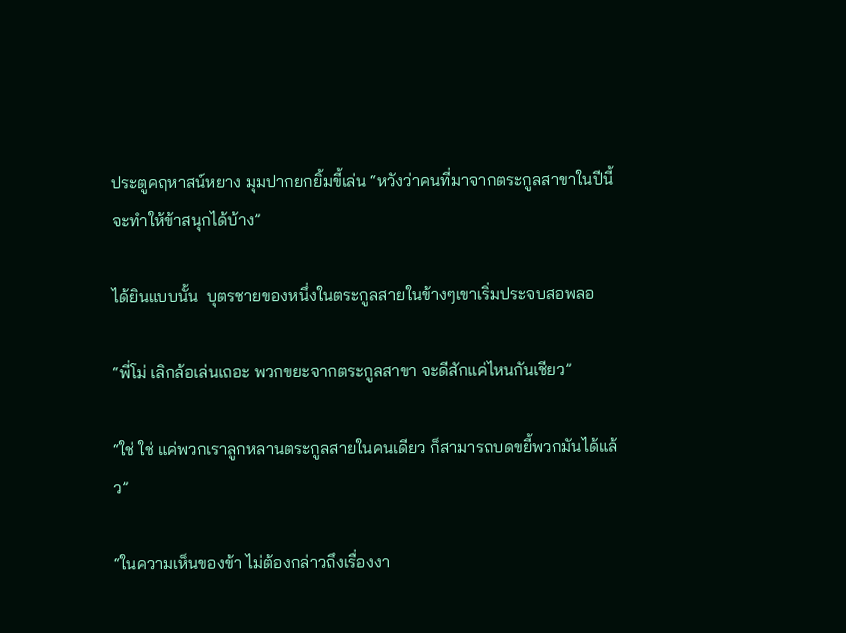ประตูคฤหาสน์หยาง มุมปากยกยิ้มขี้เล่น “หวังว่าคนที่มาจากตระกูลสาขาในปีนี้ จะทำให้ข้าสนุกได้บ้าง”

ได้ยินแบบนั้น  บุตรชายของหนึ่งในตระกูลสายในข้างๆเขาเริ่มประจบสอพลอ

“พี่โม่ เลิกล้อเล่นเถอะ พวกขยะจากตระกูลสาขา จะดีสักแค่ไหนกันเชียว”

“ใช่ ใช่ แค่พวกเราลูกหลานตระกูลสายในคนเดียว ก็สามารถบดขยี้พวกมันได้แล้ว”

“ในความเห็นของข้า ไม่ต้องกล่าวถึงเรื่องงา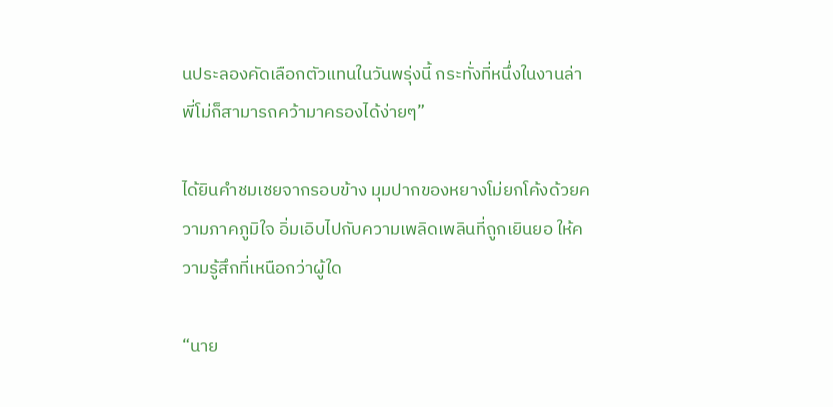นประลองคัดเลือกตัวแทนในวันพรุ่งนี้ กระทั่งที่หนึ่งในงานล่า พี่โม่ก็สามารถคว้ามาครองได้ง่ายๆ”

ได้ยินคำชมเชยจากรอบข้าง มุมปากของหยางโม่ยกโค้งด้วยความภาคภูมิใจ อิ่มเอิบไปกับความเพลิดเพลินที่ถูกเยินยอ ให้ความรู้สึกที่เหนือกว่าผู้ใด

“นาย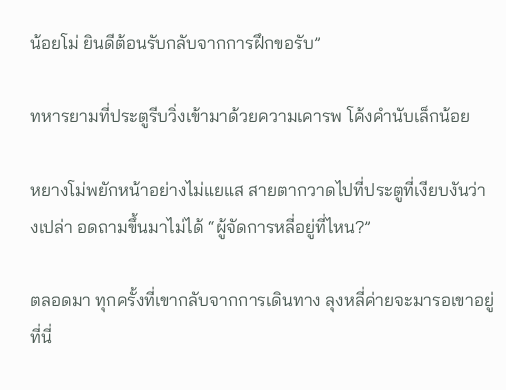น้อยโม่ ยินดีต้อนรับกลับจากการฝึกขอรับ”

ทหารยามที่ประตูรีบวิ่งเข้ามาด้วยความเคารพ โค้งคำนับเล็กน้อย

หยางโม่พยักหน้าอย่างไม่แยแส สายตากวาดไปที่ประตูที่เงียบงันว่างเปล่า อดถามขึ้นมาไม่ได้ “ผู้จัดการหลี่อยู่ที่ไหน?”

ตลอดมา ทุกครั้งที่เขากลับจากการเดินทาง ลุงหลี่ค่ายจะมารอเขาอยู่ที่นี่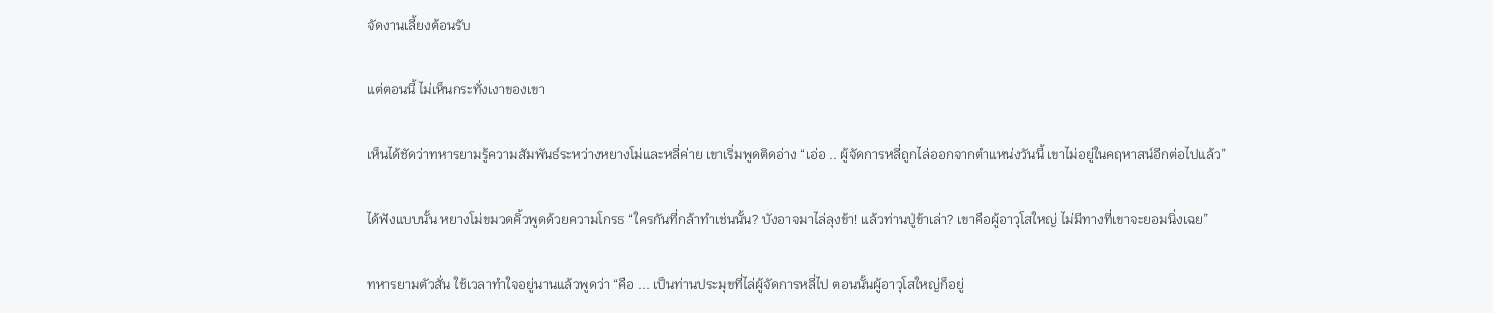จัดงานเลี้ยงต้อนรับ

แต่ตอนนี้ ไม่เห็นกระทั่งเงาของเขา

เห็นได้ชัดว่าทหารยามรู้ความสัมพันธ์ระหว่างหยางโม่และหลี่ค่าย เขาเริ่มพูดติดอ่าง “เอ่อ .. ผู้จัดการหลี่ถูกไล่ออกจากตำแหน่งวันนี้ เขาไม่อยู่ในคฤหาสน์อีกต่อไปแล้ว”

ได้ฟังแบบนั้น หยางโม่ขมวดคิ้วพูดด้วยความโกรธ “ใครกันที่กล้าทำเช่นนั้น? บังอาจมาไล่ลุงข้า! แล้วท่านปู่ข้าเล่า? เขาคือผู้อาวุโสใหญ่ ไม่มีทางที่เขาจะยอมนิ่งเฉย”

ทหารยามตัวสั่น ใช้เวลาทำใจอยู่นานแล้วพูดว่า “คือ ... เป็นท่านประมุขที่ไล่ผู้จัดการหลี่ไป ตอนนั้นผู้อาวุโสใหญ่ก็อยู่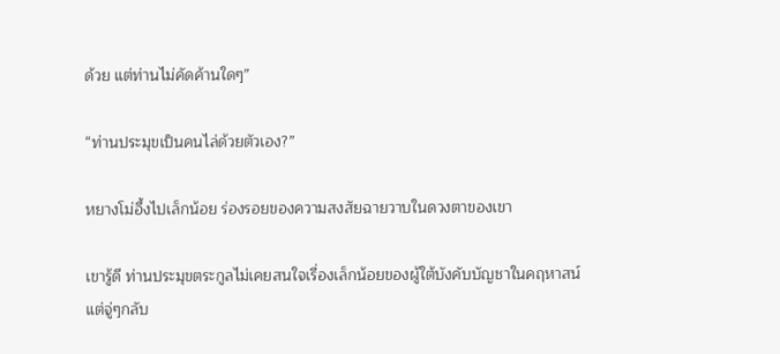ด้วย แต่ท่านไม่คัดค้านใดๆ”

“ท่านประมุขเป็นคนไล่ด้วยตัวเอง?”

หยางโม่อึ้งไปเล็กน้อย ร่องรอยของความสงสัยฉายวาบในดวงตาของเขา

เขารู้ดี ท่านประมุขตระกูลไม่เคยสนใจเรื่องเล็กน้อยของผู้ใต้บังคับบัญชาในคฤหาสน์ แต่จู่ๆกลับ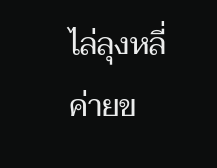ไล่ลุงหลี่ค่ายข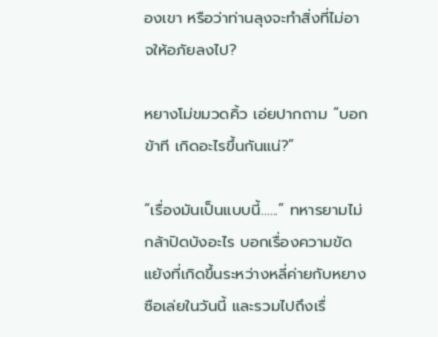องเขา หรือว่าท่านลุงจะทำสิ่งที่ไม่อาจให้อภัยลงไป?

หยางโม่ขมวดคิ้ว เอ่ยปากถาม “บอกข้าที เกิดอะไรขึ้นกันแน่?”

“เรื่องมันเป็นแบบนี้......” ทหารยามไม่กล้าปิดบังอะไร บอกเรื่องความขัดแย้งที่เกิดขึ้นระหว่างหลี่ค่ายกับหยางซือเล่ยในวันนี้ และรวมไปถึงเรื่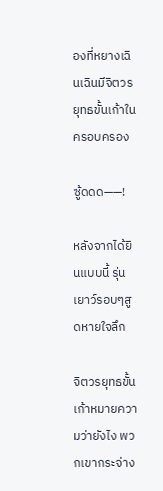องที่หยางเฉินเฉินมีจิตวรยุทธขั้นเก้าในครอบครอง

ซู้ดดด——!

หลังจากได้ยินแบบนี้ รุ่นเยาว์รอบๆสูดหายใจลึก

จิตวรยุทธขั้นเก้าหมายความว่ายังไง พวกเขากระจ่าง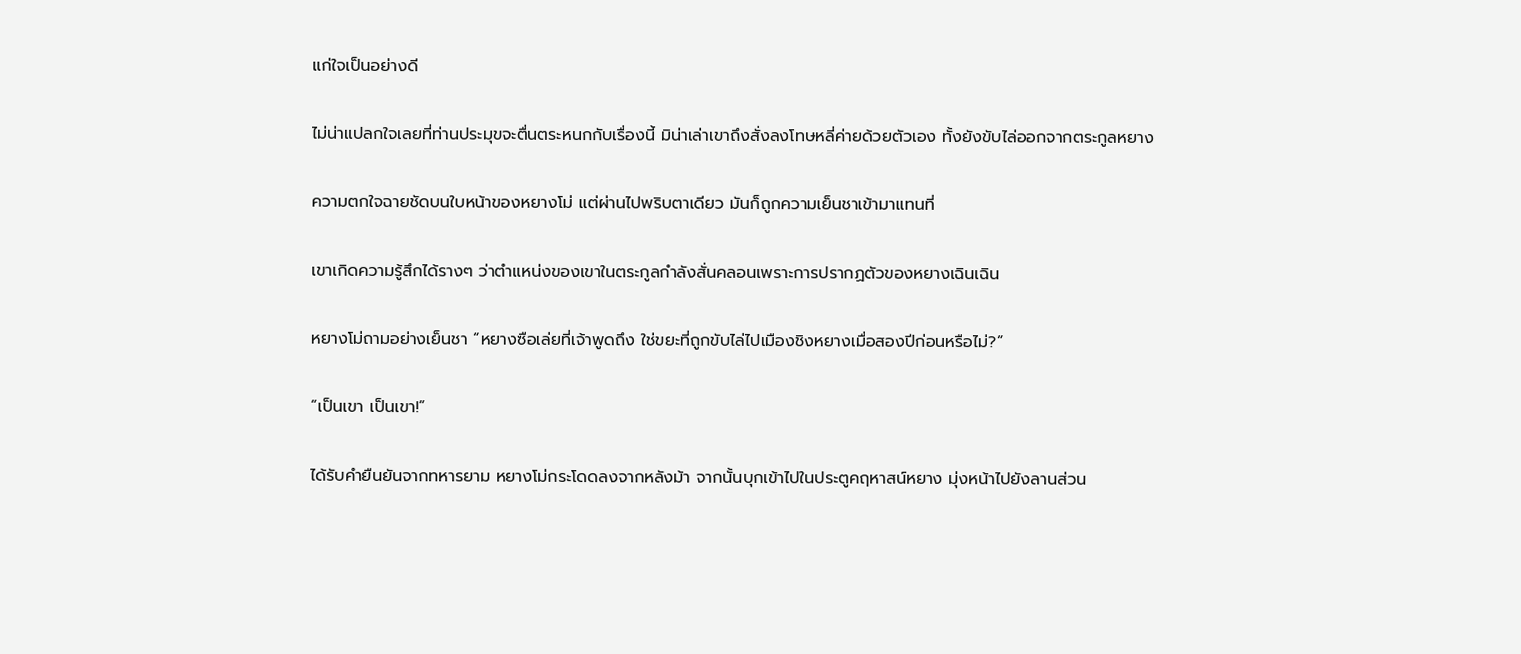แก่ใจเป็นอย่างดี

ไม่น่าแปลกใจเลยที่ท่านประมุขจะตื่นตระหนกกับเรื่องนี้ มิน่าเล่าเขาถึงสั่งลงโทษหลี่ค่ายด้วยตัวเอง ทั้งยังขับไล่ออกจากตระกูลหยาง

ความตกใจฉายชัดบนใบหน้าของหยางโม่ แต่ผ่านไปพริบตาเดียว มันก็ถูกความเย็นชาเข้ามาแทนที่

เขาเกิดความรู้สึกได้รางๆ ว่าตำแหน่งของเขาในตระกูลกำลังสั่นคลอนเพราะการปรากฏตัวของหยางเฉินเฉิน

หยางโม่ถามอย่างเย็นชา “หยางซือเล่ยที่เจ้าพูดถึง ใช่ขยะที่ถูกขับไล่ไปเมืองชิงหยางเมื่อสองปีก่อนหรือไม่?”

“เป็นเขา เป็นเขา!”

ได้รับคำยืนยันจากทหารยาม หยางโม่กระโดดลงจากหลังม้า จากนั้นบุกเข้าไปในประตูคฤหาสน์หยาง มุ่งหน้าไปยังลานส่วน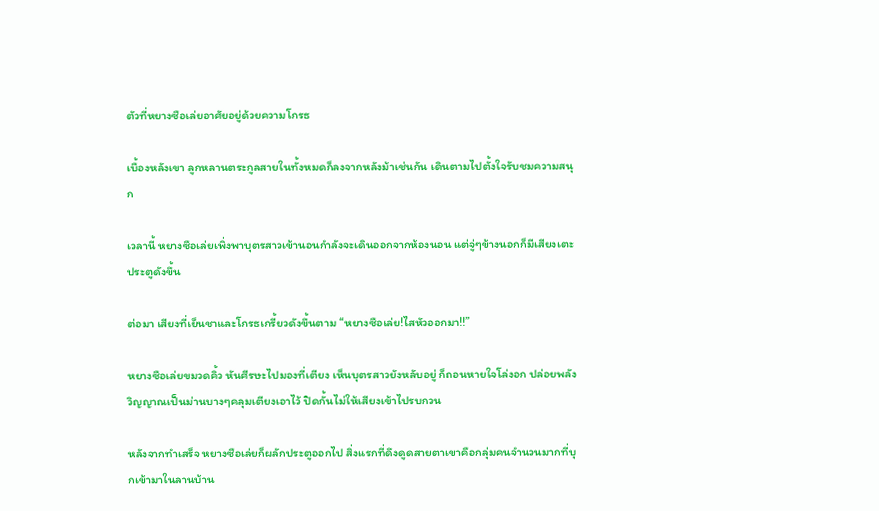ตัวที่หยางซือเล่ยอาศัยอยู่ด้วยความโกรธ

เบื้องหลังเขา ลูกหลานตระกูลสายในทั้งหมดก็ลงจากหลังม้าเช่นกัน เดินตามไปตั้งใจรับชมความสนุก

เวลานี้ หยางซือเล่ยเพิ่งพาบุตรสาวเข้านอนกำลังจะเดินออกจากห้องนอน แต่จู่ๆข้างนอกก็มีเสียงเตะประตูดังขึ้น

ต่อมา เสียงที่เย็นชาและโกรธเกรี้ยวดังขึ้นตาม “หยางซือเล่ย!ไสหัวออกมา!!”

หยางซือเล่ยขมวดคิ้ว หันศีรษะไปมองที่เตียง เห็นบุตรสาวยังหลับอยู่ ก็ถอนหายใจโล่งอก ปล่อยพลังวิญญาณเป็นม่านบางๆคลุมเตียงเอาไว้ ปิดกั้นไม่ให้เสียงเข้าไปรบกวน

หลังจากทำเสร็จ หยางซือเล่ยก็ผลักประตูออกไป สิ่งแรกที่ดึงดูดสายตาเขาคือกลุ่มคนจำนวนมากที่บุกเข้ามาในลานบ้าน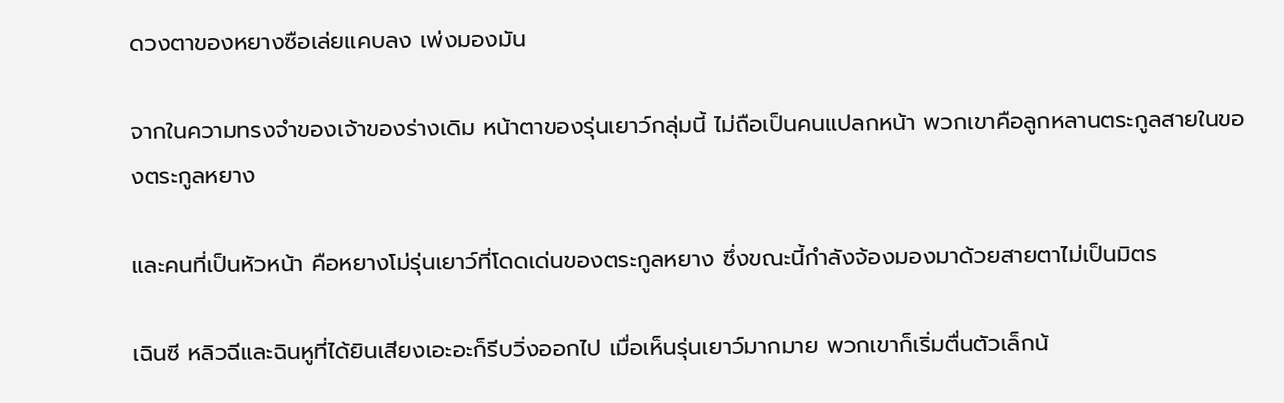ดวงตาของหยางซือเล่ยแคบลง เพ่งมองมัน

จากในความทรงจำของเจ้าของร่างเดิม หน้าตาของรุ่นเยาว์กลุ่มนี้ ไม่ถือเป็นคนแปลกหน้า พวกเขาคือลูกหลานตระกูลสายในของตระกูลหยาง

และคนที่เป็นหัวหน้า คือหยางโม่รุ่นเยาว์ที่โดดเด่นของตระกูลหยาง ซึ่งขณะนี้กำลังจ้องมองมาด้วยสายตาไม่เป็นมิตร

เฉินซี หลิวฉีและฉินหูที่ได้ยินเสียงเอะอะก็รีบวิ่งออกไป เมื่อเห็นรุ่นเยาว์มากมาย พวกเขาก็เริ่มตื่นตัวเล็กน้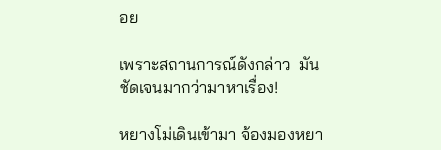อย

เพราะสถานการณ์ดังกล่าว  มันชัดเจนมากว่ามาหาเรื่อง!

หยางโม่เดินเข้ามา จ้องมองหยา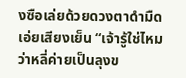งซือเล่ยด้วยดวงตาดำมืด เอ่ยเสียงเย็น “เจ้ารู้ใช่ไหมว่าหลี่ค่ายเป็นลุงข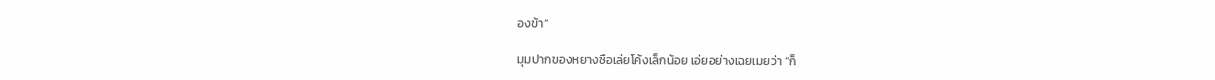องข้า”

มุมปากของหยางซือเล่ยโค้งเล็กน้อย เอ่ยอย่างเฉยเมยว่า “ก็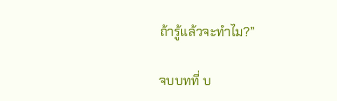ถ้ารู้แล้วจะทำไม?”

จบบทที่ บ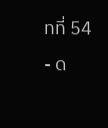ทที่ 54 - ด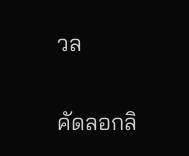วล

คัดลอกลิ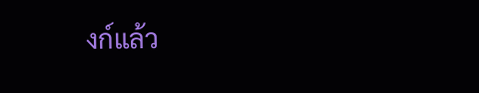งก์แล้ว